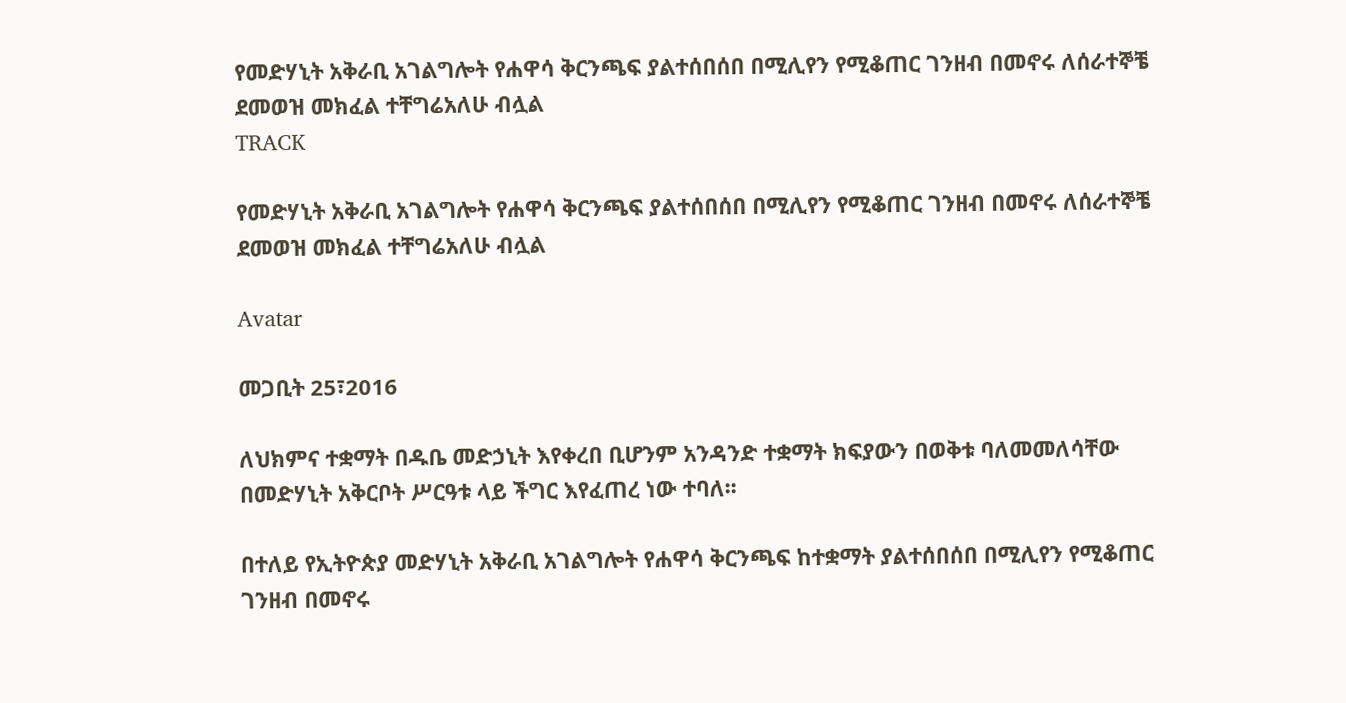የመድሃኒት አቅራቢ አገልግሎት የሐዋሳ ቅርንጫፍ ያልተሰበሰበ በሚሊየን የሚቆጠር ገንዘብ በመኖሩ ለሰራተኞቼ ደመወዝ መክፈል ተቸግሬአለሁ ብሏል
TRACK

የመድሃኒት አቅራቢ አገልግሎት የሐዋሳ ቅርንጫፍ ያልተሰበሰበ በሚሊየን የሚቆጠር ገንዘብ በመኖሩ ለሰራተኞቼ ደመወዝ መክፈል ተቸግሬአለሁ ብሏል

Avatar

መጋቢት 25፣2016

ለህክምና ተቋማት በዱቤ መድኃኒት እየቀረበ ቢሆንም አንዳንድ ተቋማት ክፍያውን በወቅቱ ባለመመለሳቸው በመድሃኒት አቅርቦት ሥርዓቱ ላይ ችግር እየፈጠረ ነው ተባለ፡፡

በተለይ የኢትዮጵያ መድሃኒት አቅራቢ አገልግሎት የሐዋሳ ቅርንጫፍ ከተቋማት ያልተሰበሰበ በሚሊየን የሚቆጠር ገንዘብ በመኖሩ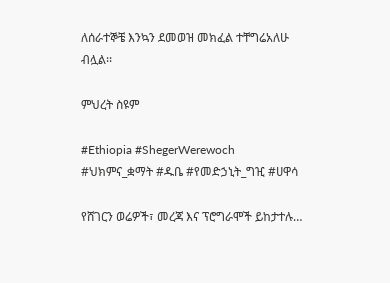ለሰራተኞቼ እንኳን ደመወዝ መክፈል ተቸግሬአለሁ ብሏል፡፡

ምህረት ስዩም

#Ethiopia #ShegerWerewoch #ህክምና_ቋማት #ዱቤ #የመድኃኒት_ግዢ #ሀዋሳ

የሸገርን ወሬዎች፣ መረጃ እና ፕሮግራሞች ይከታተሉ…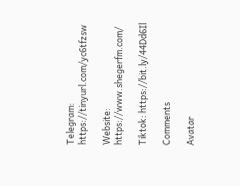Telegram: https://tinyurl.com/yc6tfzsw

Website: https://www.shegerfm.com/

Tiktok: https://bit.ly/44Dd6Il

Comments

Avatar